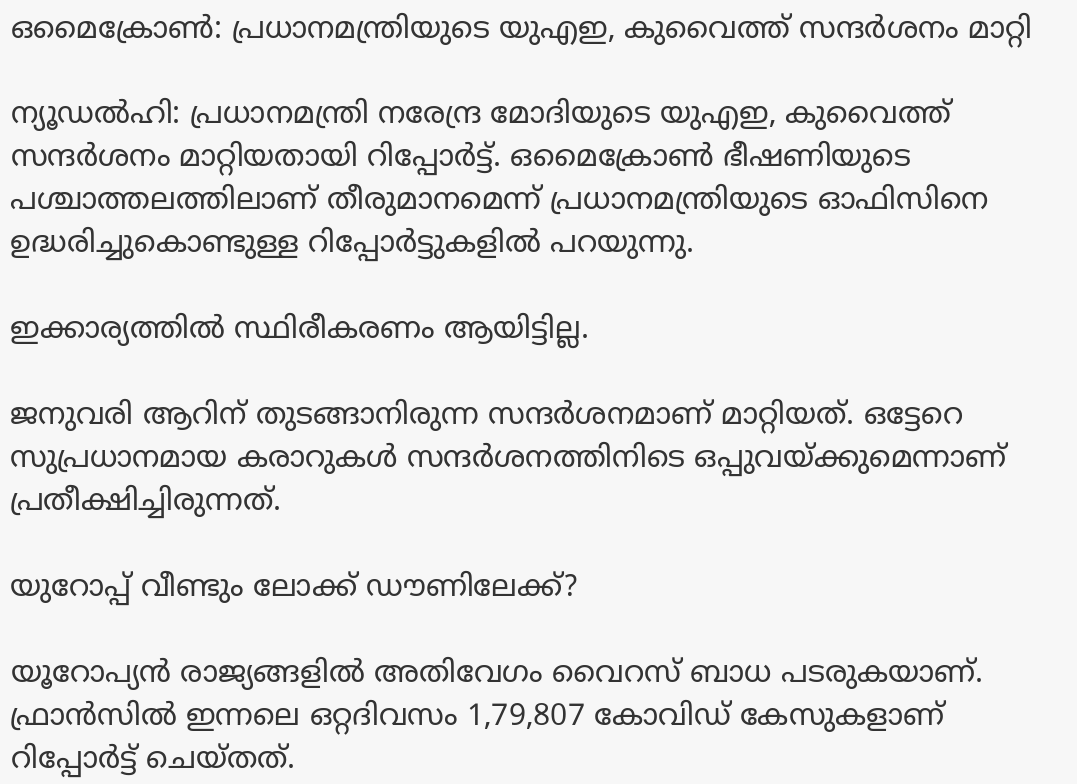ഒമൈക്രോണ്‍: പ്രധാനമന്ത്രിയുടെ യുഎഇ, കുവൈത്ത് സന്ദര്‍ശനം മാറ്റി

ന്യൂഡല്‍ഹി: പ്രധാനമന്ത്രി നരേന്ദ്ര മോദിയുടെ യുഎഇ, കുവൈത്ത് സന്ദര്‍ശനം മാറ്റിയതായി റിപ്പോര്‍ട്ട്. ഒമൈക്രോണ്‍ ഭീഷണിയുടെ പശ്ചാത്തലത്തിലാണ് തീരുമാനമെന്ന് പ്രധാനമന്ത്രിയുടെ ഓഫിസിനെ ഉദ്ധരിച്ചുകൊണ്ടുള്ള റിപ്പോര്‍ട്ടുകളില്‍ പറയുന്നു.

ഇക്കാര്യത്തില്‍ സ്ഥിരീകരണം ആയിട്ടില്ല.

ജനുവരി ആറിന് തുടങ്ങാനിരുന്ന സന്ദര്‍ശനമാണ് മാറ്റിയത്. ഒട്ടേറെ സുപ്രധാനമായ കരാറുകള്‍ സന്ദര്‍ശനത്തിനിടെ ഒപ്പുവയ്ക്കുമെന്നാണ് പ്രതീക്ഷിച്ചിരുന്നത്.

യുറോപ്പ് വീണ്ടും ലോക്ക് ഡൗണിലേക്ക്?

യൂറോപ്യന്‍ രാജ്യങ്ങളില്‍ അതിവേഗം വൈറസ് ബാധ പടരുകയാണ്. ഫ്രാന്‍സില്‍ ഇന്നലെ ഒറ്റദിവസം 1,79,807 കോവിഡ് കേസുകളാണ് റിപ്പോര്‍ട്ട് ചെയ്തത്.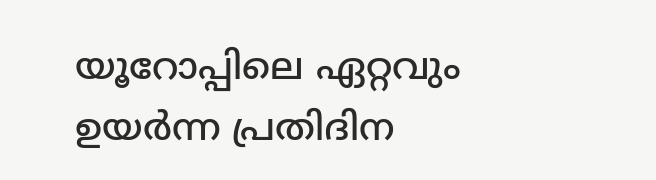യൂറോപ്പിലെ ഏറ്റവും ഉയര്‍ന്ന പ്രതിദിന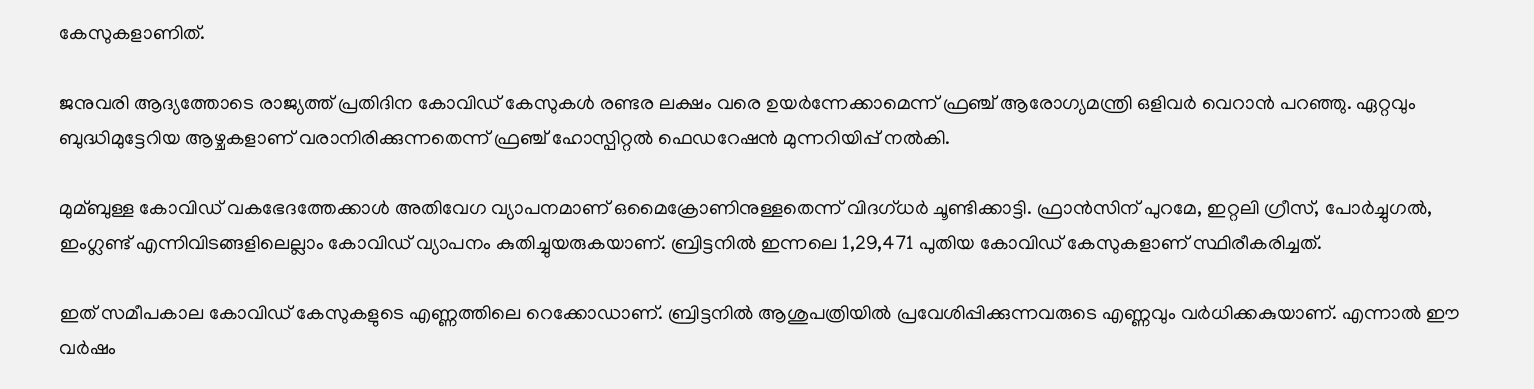കേസുകളാണിത്.

ജനുവരി ആദ്യത്തോടെ രാജ്യത്ത് പ്രതിദിന കോവിഡ് കേസുകള്‍ രണ്ടര ലക്ഷം വരെ ഉയര്‍ന്നേക്കാമെന്ന് ഫ്രഞ്ച് ആരോഗ്യമന്ത്രി ഒളിവര്‍ വെറാന്‍ പറഞ്ഞു. ഏറ്റവും ബുദ്ധിമുട്ടേറിയ ആഴ്ചകളാണ് വരാനിരിക്കുന്നതെന്ന് ഫ്രഞ്ച് ഹോസ്പിറ്റല്‍ ഫെഡറേഷന്‍ മുന്നറിയിപ്പ് നല്‍കി.

മുമ്ബുള്ള കോവിഡ് വകഭേദത്തേക്കാള്‍ അതിവേഗ വ്യാപനമാണ് ഒമൈക്രോണിനുള്ളതെന്ന് വിദഗ്ധര്‍ ചൂണ്ടിക്കാട്ടി. ഫ്രാന്‍സിന് പുറമേ, ഇറ്റലി ഗ്രീസ്, പോര്‍ച്ചുഗല്‍, ഇംഗ്ലണ്ട് എന്നിവിടങ്ങളിലെല്ലാം കോവിഡ് വ്യാപനം കുതിച്ചുയരുകയാണ്. ബ്രിട്ടനില്‍ ഇന്നലെ 1,29,471 പുതിയ കോവിഡ് കേസുകളാണ് സ്ഥിരീകരിച്ചത്.

ഇത് സമീപകാല കോവിഡ് കേസുകളുടെ എണ്ണത്തിലെ റെക്കോഡാണ്. ബ്രിട്ടനില്‍ ആശുപത്രിയില്‍ പ്രവേശിപ്പിക്കുന്നവരുടെ എണ്ണവും വര്‍ധിക്കകുയാണ്. എന്നാല്‍ ഈ വര്‍ഷം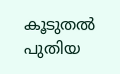കൂടുതല്‍ പുതിയ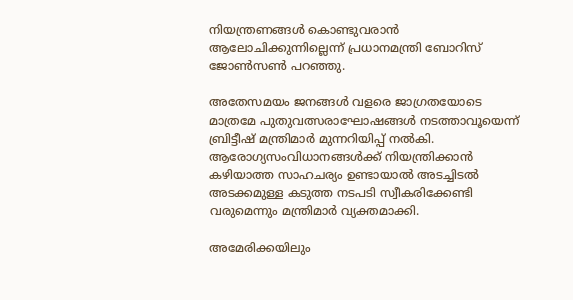നിയന്ത്രണങ്ങള്‍ കൊണ്ടുവരാന്‍ ആലോചിക്കുന്നില്ലെന്ന് പ്രധാനമന്ത്രി ബോറിസ് ജോണ്‍സണ്‍ പറഞ്ഞു.

അതേസമയം ജനങ്ങള്‍ വളരെ ജാഗ്രതയോടെ മാത്രമേ പുതുവത്സരാഘോഷങ്ങള്‍ നടത്താവൂയെന്ന് ബ്രിട്ടീഷ് മന്ത്രിമാര്‍ മുന്നറിയിപ്പ് നല്‍കി. ആരോഗ്യസംവിധാനങ്ങള്‍ക്ക് നിയന്ത്രിക്കാന്‍ കഴിയാത്ത സാഹചര്യം ഉണ്ടായാല്‍ അടച്ചിടല്‍ അടക്കമുള്ള കടുത്ത നടപടി സ്വീകരിക്കേണ്ടി വരുമെന്നും മന്ത്രിമാര്‍ വ്യക്തമാക്കി.

അമേരിക്കയിലും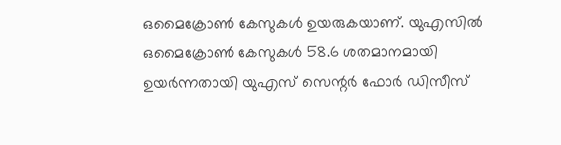ഒമൈക്രോണ്‍ കേസുകള്‍ ഉയരുകയാണ്. യുഎസില്‍ ഒമൈക്രോണ്‍ കേസുകള്‍ 58.6 ശതമാനമായി ഉയര്‍ന്നതായി യുഎസ് സെന്റര്‍ ഫോര്‍ ഡിസീസ്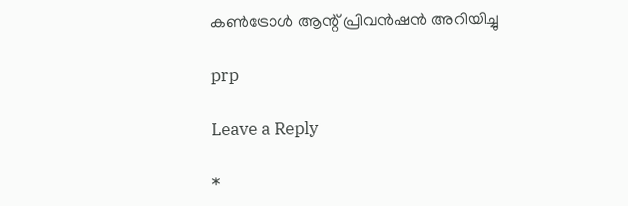കണ്‍ട്രോള്‍ ആന്റ് പ്രിവന്‍ഷന്‍ അറിയിച്ചു

prp

Leave a Reply

*